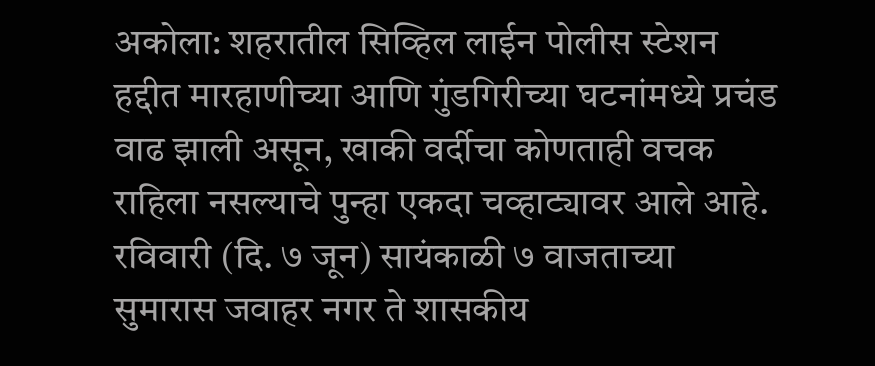अकोला: शहरातील सिव्हिल लाईन पोलीस स्टेशन हद्दीत मारहाणीच्या आणि गुंडगिरीच्या घटनांमध्ये प्रचंड वाढ झाली असून, खाकी वर्दीचा कोणताही वचक राहिला नसल्याचे पुन्हा एकदा चव्हाट्यावर आले आहे. रविवारी (दि. ७ जून) सायंकाळी ७ वाजताच्या सुमारास जवाहर नगर ते शासकीय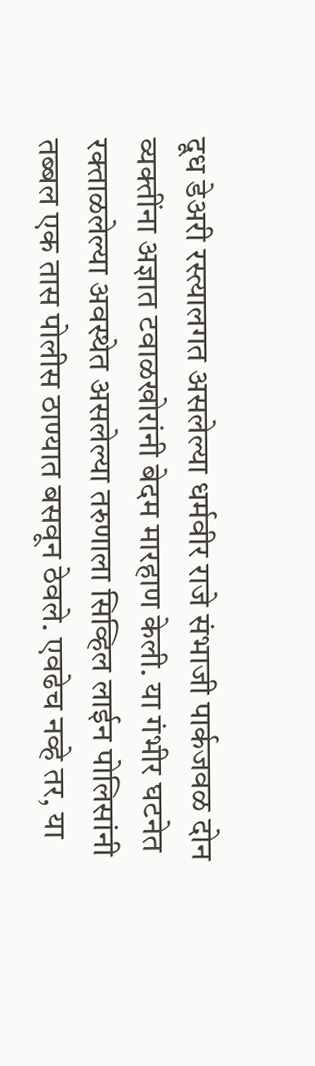दूध डेअरी रस्त्यालगत असलेल्या धर्मवीर राजे संभाजी पार्कजवळ दोन व्यक्तींना अज्ञात टवाळखोरांनी बेदम मारहाण केली. या गंभीर घटनेत रक्ताळलेल्या अवस्थेत असलेल्या तरुणाला सिव्हिल लाईन पोलिसांनी तब्बल एक तास पोलीस ठाण्यात बसवून ठेवले. एवढेच नव्हे तर, या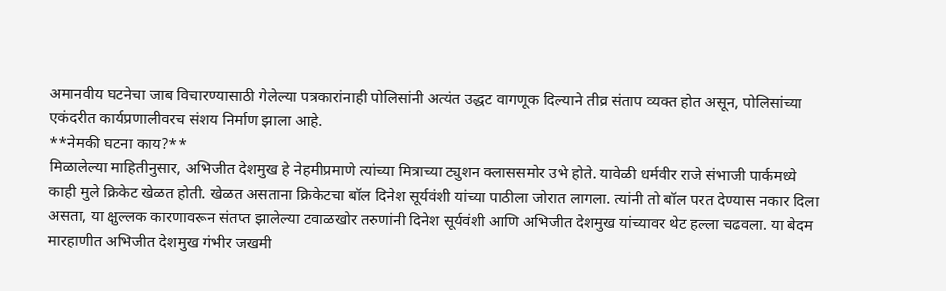अमानवीय घटनेचा जाब विचारण्यासाठी गेलेल्या पत्रकारांनाही पोलिसांनी अत्यंत उद्धट वागणूक दिल्याने तीव्र संताप व्यक्त होत असून, पोलिसांच्या एकंदरीत कार्यप्रणालीवरच संशय निर्माण झाला आहे.
**नेमकी घटना काय?**
मिळालेल्या माहितीनुसार, अभिजीत देशमुख हे नेहमीप्रमाणे त्यांच्या मित्राच्या ट्युशन क्लाससमोर उभे होते. यावेळी धर्मवीर राजे संभाजी पार्कमध्ये काही मुले क्रिकेट खेळत होती. खेळत असताना क्रिकेटचा बॉल दिनेश सूर्यवंशी यांच्या पाठीला जोरात लागला. त्यांनी तो बॉल परत देण्यास नकार दिला असता, या क्षुल्लक कारणावरून संतप्त झालेल्या टवाळखोर तरुणांनी दिनेश सूर्यवंशी आणि अभिजीत देशमुख यांच्यावर थेट हल्ला चढवला. या बेदम मारहाणीत अभिजीत देशमुख गंभीर जखमी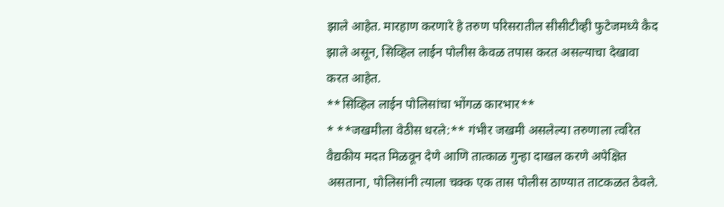झाले आहेत. मारहाण करणारे हे तरुण परिसरातील सीसीटीव्ही फुटेजमध्ये कैद झाले असून, सिव्हिल लाईन पोलीस केवळ तपास करत असल्याचा देखावा करत आहेत.
**सिव्हिल लाईन पोलिसांचा भोंगळ कारभार**
* **जखमीला वेठीस धरले:** गंभीर जखमी असलेल्या तरुणाला त्वरित वैद्यकीय मदत मिळवून देणे आणि तात्काळ गुन्हा दाखल करणे अपेक्षित असताना, पोलिसांनी त्याला चक्क एक तास पोलीस ठाण्यात ताटकळत ठेवले.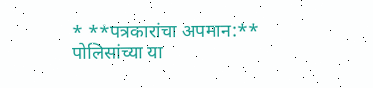* **पत्रकारांचा अपमान:** पोलिसांच्या या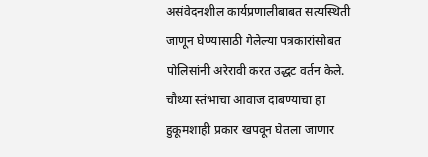असंवेदनशील कार्यप्रणालीबाबत सत्यस्थिती जाणून घेण्यासाठी गेलेल्या पत्रकारांसोबत पोलिसांनी अरेरावी करत उद्धट वर्तन केले. चौथ्या स्तंभाचा आवाज दाबण्याचा हा हुकूमशाही प्रकार खपवून घेतला जाणार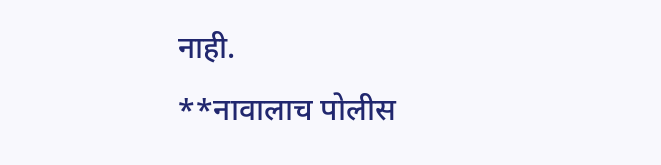नाही.
**नावालाच पोलीस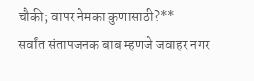चौकी; वापर नेमका कुणासाठी?**
सर्वांत संतापजनक बाब म्हणजे जवाहर नगर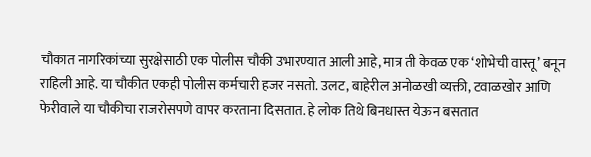चौकात नागरिकांच्या सुरक्षेसाठी एक पोलीस चौकी उभारण्यात आली आहे, मात्र ती केवळ एक ‘शोभेची वास्तू’ बनून राहिली आहे. या चौकीत एकही पोलीस कर्मचारी हजर नसतो. उलट, बाहेरील अनोळखी व्यक्ती, टवाळखोर आणि फेरीवाले या चौकीचा राजरोसपणे वापर करताना दिसतात. हे लोक तिथे बिनधास्त येऊन बसतात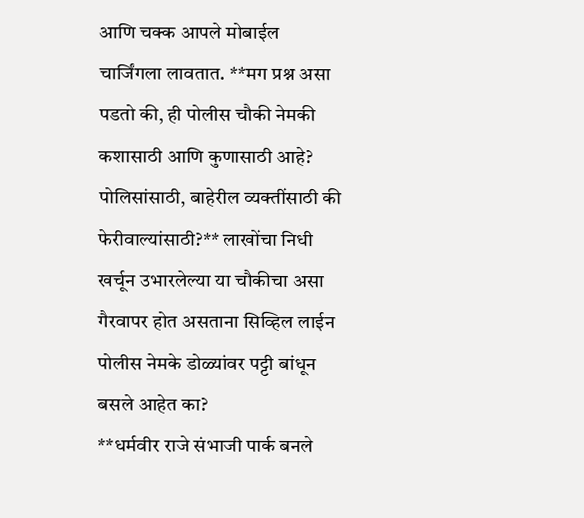आणि चक्क आपले मोबाईल चार्जिंगला लावतात. **मग प्रश्न असा पडतो की, ही पोलीस चौकी नेमकी कशासाठी आणि कुणासाठी आहे? पोलिसांसाठी, बाहेरील व्यक्तींसाठी की फेरीवाल्यांसाठी?** लाखोंचा निधी खर्चून उभारलेल्या या चौकीचा असा गैरवापर होत असताना सिव्हिल लाईन पोलीस नेमके डोळ्यांवर पट्टी बांधून बसले आहेत का?
**धर्मवीर राजे संभाजी पार्क बनले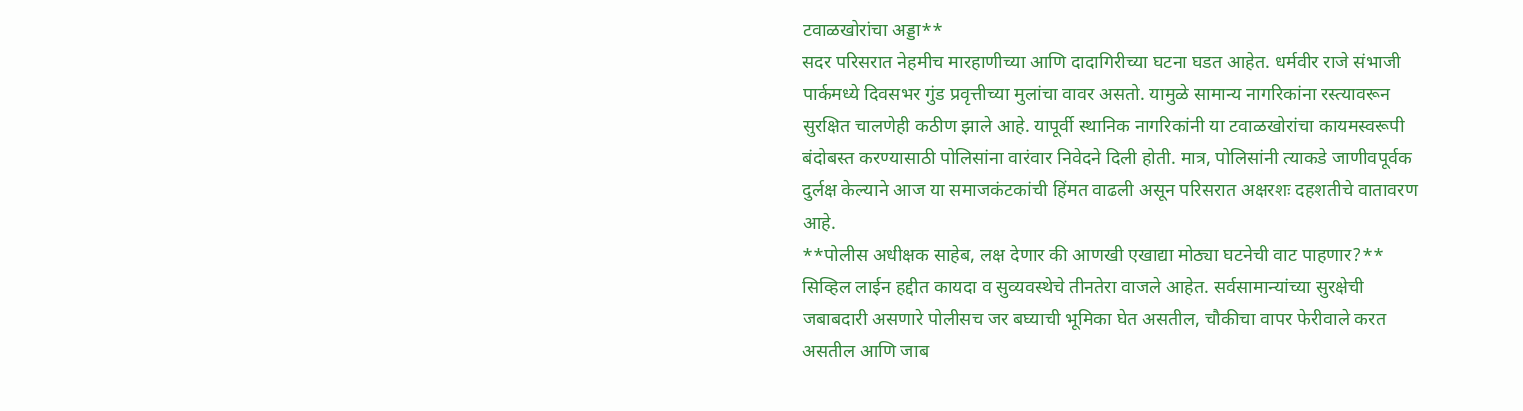टवाळखोरांचा अड्डा**
सदर परिसरात नेहमीच मारहाणीच्या आणि दादागिरीच्या घटना घडत आहेत. धर्मवीर राजे संभाजी पार्कमध्ये दिवसभर गुंड प्रवृत्तीच्या मुलांचा वावर असतो. यामुळे सामान्य नागरिकांना रस्त्यावरून सुरक्षित चालणेही कठीण झाले आहे. यापूर्वी स्थानिक नागरिकांनी या टवाळखोरांचा कायमस्वरूपी बंदोबस्त करण्यासाठी पोलिसांना वारंवार निवेदने दिली होती. मात्र, पोलिसांनी त्याकडे जाणीवपूर्वक दुर्लक्ष केल्याने आज या समाजकंटकांची हिंमत वाढली असून परिसरात अक्षरशः दहशतीचे वातावरण आहे.
**पोलीस अधीक्षक साहेब, लक्ष देणार की आणखी एखाद्या मोठ्या घटनेची वाट पाहणार?**
सिव्हिल लाईन हद्दीत कायदा व सुव्यवस्थेचे तीनतेरा वाजले आहेत. सर्वसामान्यांच्या सुरक्षेची जबाबदारी असणारे पोलीसच जर बघ्याची भूमिका घेत असतील, चौकीचा वापर फेरीवाले करत असतील आणि जाब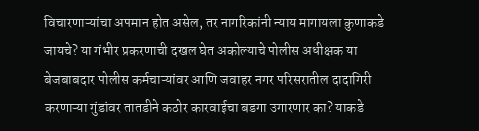विचारणाऱ्यांचा अपमान होत असेल, तर नागरिकांनी न्याय मागायला कुणाकडे जायचे? या गंभीर प्रकरणाची दखल घेत अकोल्याचे पोलीस अधीक्षक या बेजबाबदार पोलीस कर्मचाऱ्यांवर आणि जवाहर नगर परिसरातील दादागिरी करणाऱ्या गुंडांवर तातडीने कठोर कारवाईचा बडगा उगारणार का? याकडे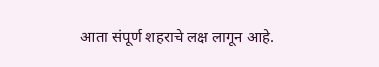आता संपूर्ण शहराचे लक्ष लागून आहे.